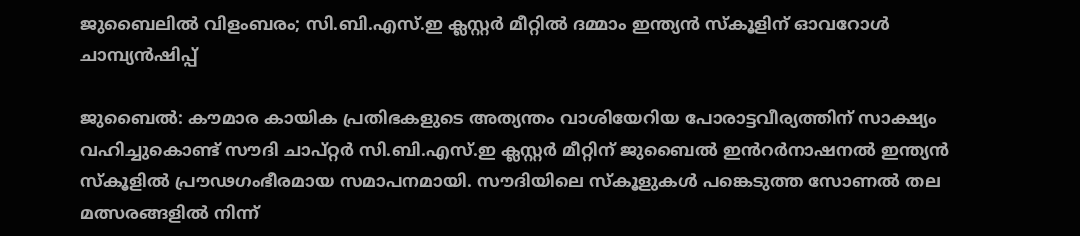ജുബൈലിൽ വിളംബരം; സി.ബി.എസ്.ഇ ക്ലസ്റ്റർ മീറ്റിൽ ദമ്മാം ഇന്ത്യൻ സ്കൂളിന് ഓവറോൾ ചാമ്പ്യൻഷിപ്പ്

ജുബൈൽ: കൗമാര കായിക പ്രതിഭകളുടെ അത്യന്തം വാശിയേറിയ പോരാട്ടവീര്യത്തിന് സാക്ഷ്യം വഹിച്ചുകൊണ്ട് സൗദി ചാപ്റ്റർ സി.ബി.എസ്.ഇ ക്ലസ്റ്റർ മീറ്റിന് ജുബൈൽ ഇൻറർനാഷനൽ ഇന്ത്യൻ സ്കൂളിൽ പ്രൗഢഗംഭീരമായ സമാപനമായി. സൗദിയിലെ സ്കൂളുകൾ പങ്കെടുത്ത സോണൽ തല മത്സരങ്ങളിൽ നിന്ന്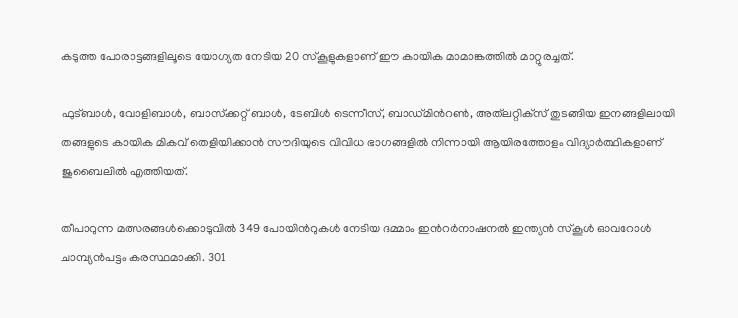കടുത്ത പോരാട്ടങ്ങളിലൂടെ യോഗ്യത നേടിയ 20 സ്കൂളുകളാണ് ഈ കായിക മാമാങ്കത്തിൽ മാറ്റുരച്ചത്.

ഫുട്ബാൾ, വോളിബാൾ, ബാസ്‌ക്കറ്റ് ബാൾ, ടേബിൾ ടെന്നീസ്, ബാഡ്മിൻറൺ, അത്‌ലറ്റിക്‌സ് തുടങ്ങിയ ഇനങ്ങളിലായി തങ്ങളുടെ കായിക മികവ് തെളിയിക്കാൻ സൗദിയുടെ വിവിധ ഭാഗങ്ങളിൽ നിന്നായി ആയിരത്തോളം വിദ്യാർത്ഥികളാണ് ജുബൈലിൽ എത്തിയത്.

തീപാറുന്ന മത്സരങ്ങൾക്കൊടുവിൽ 349 പോയിൻറുകൾ നേടിയ ദമ്മാം ഇൻറർനാഷനൽ ഇന്ത്യൻ സ്‌കൂൾ ഓവറോൾ ചാമ്പ്യൻപട്ടം കരസ്ഥമാക്കി. 301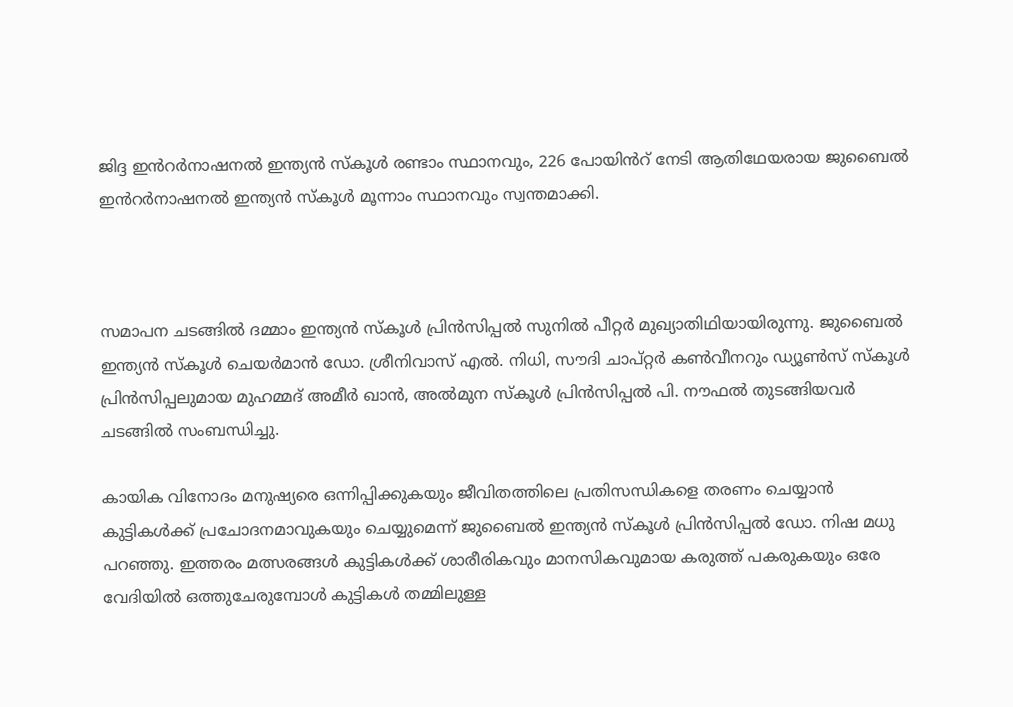ജിദ്ദ ഇൻറർനാഷനൽ ഇന്ത്യൻ സ്‌കൂൾ രണ്ടാം സ്ഥാനവും, 226 പോയിൻറ് നേടി ആതിഥേയരായ ജുബൈൽ ഇൻറർനാഷനൽ ഇന്ത്യൻ സ്കൂൾ മൂന്നാം സ്ഥാനവും സ്വന്തമാക്കി.



സമാപന ചടങ്ങിൽ ദമ്മാം ഇന്ത്യൻ സ്‌കൂൾ പ്രിൻസിപ്പൽ സുനിൽ പീറ്റർ മുഖ്യാതിഥിയായിരുന്നു. ജുബൈൽ ഇന്ത്യൻ സ്‌കൂൾ ചെയർമാൻ ഡോ. ശ്രീനിവാസ് എൽ. നിധി, സൗദി ചാപ്റ്റർ കൺവീനറും ഡ്യൂൺസ് സ്കൂൾ പ്രിൻസിപ്പലുമായ മുഹമ്മദ് അമീർ ഖാൻ, അൽമുന സ്കൂൾ പ്രിൻസിപ്പൽ പി. നൗഫൽ തുടങ്ങിയവർ ചടങ്ങിൽ സംബന്ധിച്ചു.

കായിക വിനോദം മനുഷ്യരെ ഒന്നിപ്പിക്കുകയും ജീവിതത്തിലെ പ്രതിസന്ധികളെ തരണം ചെയ്യാൻ കുട്ടികൾക്ക് പ്രചോദനമാവുകയും ചെയ്യുമെന്ന് ജുബൈൽ ഇന്ത്യൻ സ്‌കൂൾ പ്രിൻസിപ്പൽ ഡോ. നിഷ മധു പറഞ്ഞു. ഇത്തരം മത്സരങ്ങൾ കുട്ടികൾക്ക് ശാരീരികവും മാനസികവുമായ കരുത്ത് പകരുകയും ഒരേ വേദിയിൽ ഒത്തുചേരുമ്പോൾ കുട്ടികൾ തമ്മിലുള്ള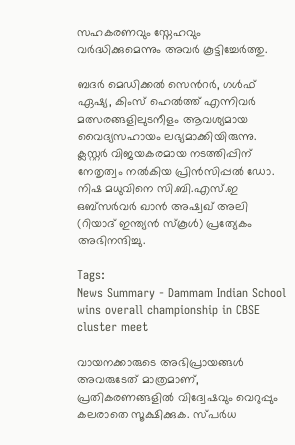സഹകരണവും സ്നേഹവും വർദ്ധിക്കുമെന്നും അവർ കൂട്ടിച്ചേർത്തു.

ബദർ മെഡിക്കൽ സെൻറർ, ഗൾഫ് ഏഷ്യ, കിംസ് ഹെൽത്ത് എന്നിവർ മത്സരങ്ങളിലുടനീളം ആവശ്യമായ വൈദ്യസഹായം ലഭ്യമാക്കിയിരുന്നു. ക്ലസ്റ്റർ വിജയകരമായ നടത്തിപ്പിന് നേതൃത്വം നൽകിയ പ്രിൻസിപ്പൽ ഡോ. നിഷ മധുവിനെ സി.ബി.എസ്.ഇ ഒബ്സർവർ ഖാൻ അഷ്വഖ് അലി (റിയാദ് ഇന്ത്യൻ സ്‌കൂൾ) പ്രത്യേകം അഭിനന്ദിച്ചു.

Tags:
News Summary - Dammam Indian School wins overall championship in CBSE cluster meet

വായനക്കാരുടെ അഭിപ്രായങ്ങള്‍ അവരുടേത് മാത്രമാണ്, പ്രതികരണങ്ങളിൽ വിദ്വേഷവും വെറുപ്പും കലരാതെ സൂക്ഷിക്കുക. സ്പർധ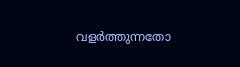വളർത്തുന്നതോ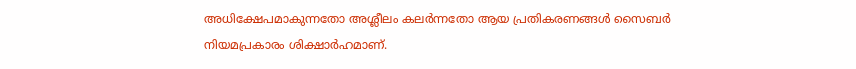അധിക്ഷേപമാകുന്നതോ അശ്ലീലം കലർന്നതോ ആയ പ്രതികരണങ്ങൾ സൈബർ നിയമപ്രകാരം ശിക്ഷാർഹമാണ്.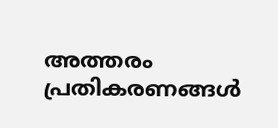അത്തരം പ്രതികരണങ്ങൾ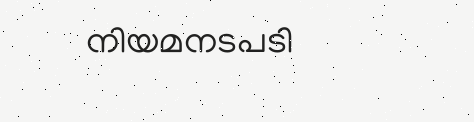നിയമനടപടി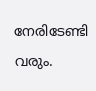നേരിടേണ്ടി വരും.